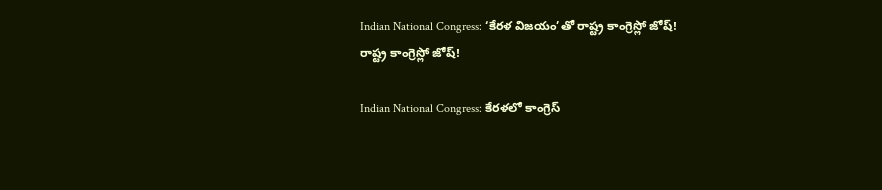Indian National Congress: ‘కేరళ విజయం’తో రాష్ట్ర కాంగ్రెస్లో జోష్!
రాష్ట్ర కాంగ్రెస్లో జోష్!

Indian National Congress: కేరళలో కాంగ్రెస్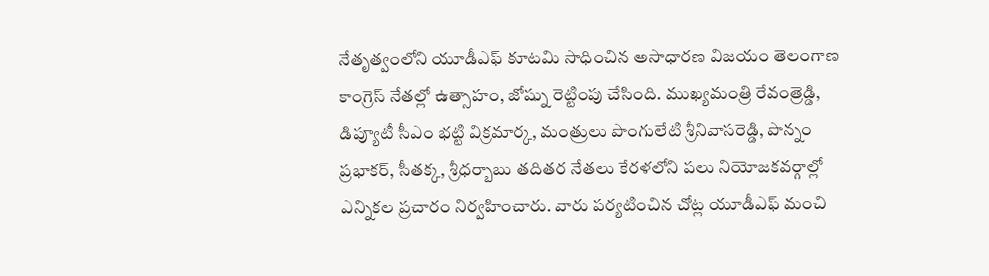నేతృత్వంలోని యూడీఎఫ్ కూటమి సాధించిన అసాధారణ విజయం తెలంగాణ కాంగ్రెస్ నేతల్లో ఉత్సాహం, జోష్ను రెట్టింపు చేసింది. ముఖ్యమంత్రి రేవంత్రెడ్డి, డిప్యూటీ సీఎం భట్టి విక్రమార్క, మంత్రులు పొంగులేటి శ్రీనివాసరెడ్డి, పొన్నం ప్రభాకర్, సీతక్క, శ్రీధర్బాబు తదితర నేతలు కేరళలోని పలు నియోజకవర్గాల్లో ఎన్నికల ప్రచారం నిర్వహించారు. వారు పర్యటించిన చోట్ల యూడీఎఫ్ మంచి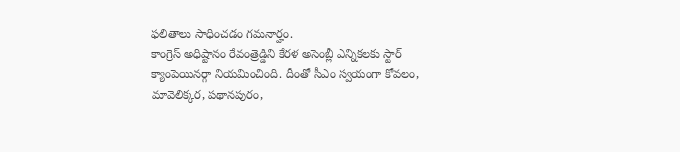ఫలితాలు సాధించడం గమనార్హం.
కాంగ్రెస్ అధిష్టానం రేవంత్రెడ్డిని కేరళ అసెంబ్లీ ఎన్నికలకు స్టార్ క్యాంపెయినర్గా నియమించింది. దీంతో సీఎం స్వయంగా కోవలం, మావెలిక్కర, పథానపురం,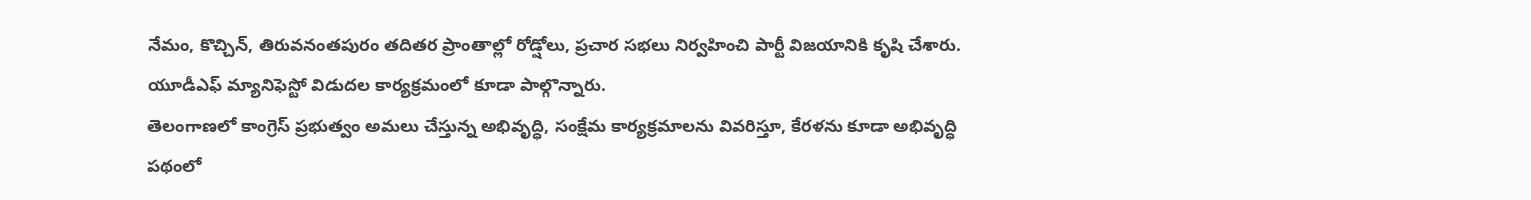నేమం, కొచ్చిన్, తిరువనంతపురం తదితర ప్రాంతాల్లో రోడ్షోలు, ప్రచార సభలు నిర్వహించి పార్టీ విజయానికి కృషి చేశారు. యూడీఎఫ్ మ్యానిఫెస్టో విడుదల కార్యక్రమంలో కూడా పాల్గొన్నారు.
తెలంగాణలో కాంగ్రెస్ ప్రభుత్వం అమలు చేస్తున్న అభివృద్ధి, సంక్షేమ కార్యక్రమాలను వివరిస్తూ, కేరళను కూడా అభివృద్ధి పథంలో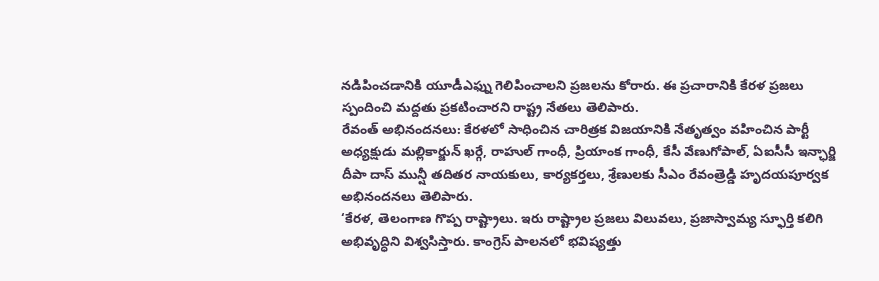నడిపించడానికి యూడీఎఫ్ను గెలిపించాలని ప్రజలను కోరారు. ఈ ప్రచారానికి కేరళ ప్రజలు స్పందించి మద్దతు ప్రకటించారని రాష్ట్ర నేతలు తెలిపారు.
రేవంత్ అభినందనలు: కేరళలో సాధించిన చారిత్రక విజయానికి నేతృత్వం వహించిన పార్టీ అధ్యక్షుడు మల్లికార్జున్ ఖర్గే, రాహుల్ గాంధీ, ప్రియాంక గాంధీ, కేసీ వేణుగోపాల్, ఏఐసీసీ ఇన్ఛార్జి దీపా దాస్ మున్షీ తదితర నాయకులు, కార్యకర్తలు, శ్రేణులకు సీఎం రేవంత్రెడ్డి హృదయపూర్వక అభినందనలు తెలిపారు.
‘కేరళ, తెలంగాణ గొప్ప రాష్ట్రాలు. ఇరు రాష్ట్రాల ప్రజలు విలువలు, ప్రజాస్వామ్య స్ఫూర్తి కలిగి అభివృద్ధిని విశ్వసిస్తారు. కాంగ్రెస్ పాలనలో భవిష్యత్తు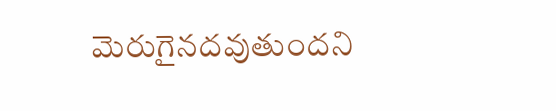మెరుగైనదవుతుందని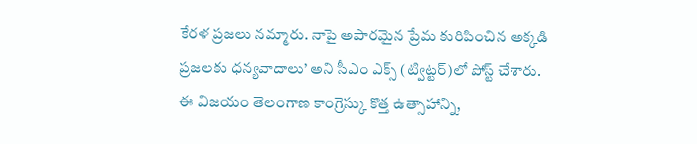కేరళ ప్రజలు నమ్మారు. నాపై అపారమైన ప్రేమ కురిపించిన అక్కడి ప్రజలకు ధన్యవాదాలు’ అని సీఎం ఎక్స్ (ట్విట్టర్)లో పోస్ట్ చేశారు.
ఈ విజయం తెలంగాణ కాంగ్రెస్కు కొత్త ఉత్సాహాన్ని,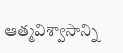ఆత్మవిశ్వాసాన్ని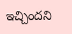ఇచ్చిందని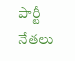పార్టీ నేతలు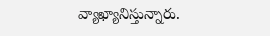వ్యాఖ్యానిస్తున్నారు.